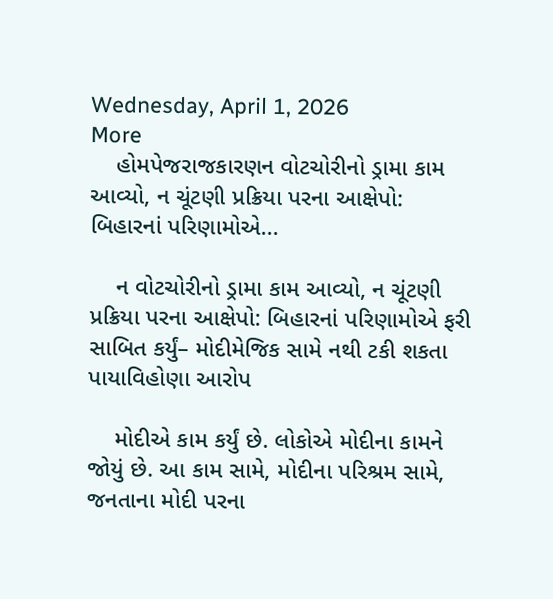Wednesday, April 1, 2026
More
    હોમપેજરાજકારણન વોટચોરીનો ડ્રામા કામ આવ્યો, ન ચૂંટણી પ્રક્રિયા પરના આક્ષેપો: બિહારનાં પરિણામોએ...

    ન વોટચોરીનો ડ્રામા કામ આવ્યો, ન ચૂંટણી પ્રક્રિયા પરના આક્ષેપો: બિહારનાં પરિણામોએ ફરી સાબિત કર્યું– મોદીમેજિક સામે નથી ટકી શકતા પાયાવિહોણા આરોપ

    મોદીએ કામ કર્યું છે. લોકોએ મોદીના કામને જોયું છે. આ કામ સામે, મોદીના પરિશ્રમ સામે, જનતાના મોદી પરના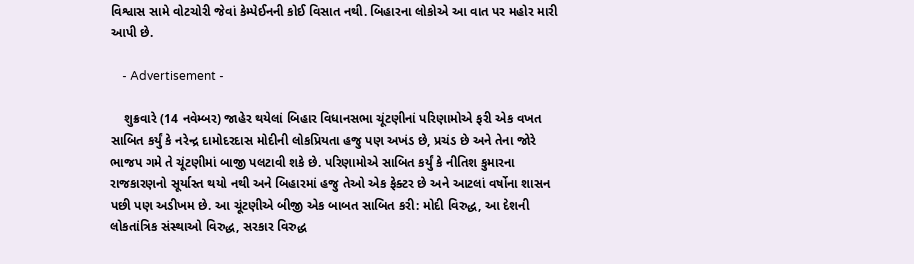વિશ્વાસ સામે વોટચોરી જેવાં કેમ્પેઈનની કોઈ વિસાત નથી. બિહારના લોકોએ આ વાત પર મહોર મારી આપી છે.

    - Advertisement -

    શુક્રવારે (14 નવેમ્બર) જાહેર થયેલાં બિહાર વિધાનસભા ચૂંટણીનાં પરિણામોએ ફરી એક વખત સાબિત કર્યું કે નરેન્દ્ર દામોદરદાસ મોદીની લોકપ્રિયતા હજુ પણ અખંડ છે, પ્રચંડ છે અને તેના જોરે ભાજપ ગમે તે ચૂંટણીમાં બાજી પલટાવી શકે છે. પરિણામોએ સાબિત કર્યું કે નીતિશ કુમારના રાજકારણનો સૂર્યાસ્ત થયો નથી અને બિહારમાં હજુ તેઓ એક ફેક્ટર છે અને આટલાં વર્ષોના શાસન પછી પણ અડીખમ છે. આ ચૂંટણીએ બીજી એક બાબત સાબિત કરી: મોદી વિરુદ્ધ, આ દેશની લોકતાંત્રિક સંસ્થાઓ વિરુદ્ધ, સરકાર વિરુદ્ધ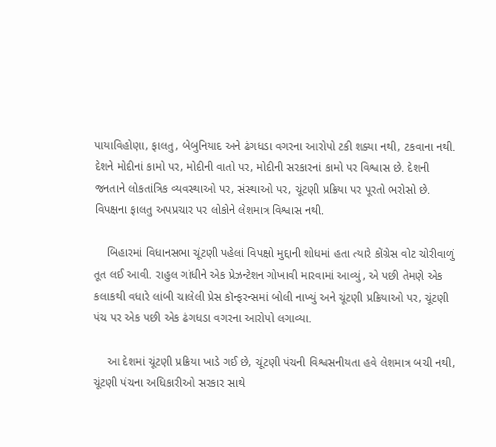પાયાવિહોણા, ફાલતુ, બેબુનિયાદ અને ઢંગધડા વગરના આરોપો ટકી શક્યા નથી, ટકવાના નથી. દેશને મોદીનાં કામો પર, મોદીની વાતો પર, મોદીની સરકારનાં કામો પર વિશ્વાસ છે. દેશની જનતાને લોકતાંત્રિક વ્યવસ્થાઓ પર, સંસ્થાઓ પર, ચૂંટણી પ્રક્રિયા પર પૂરતો ભરોસો છે. વિપક્ષના ફાલતુ અપપ્રચાર પર લોકોને લેશમાત્ર વિશ્વાસ નથી.

    બિહારમાં વિધાનસભા ચૂંટણી પહેલાં વિપક્ષો મુદ્દાની શોધમાં હતા ત્યારે કોંગ્રેસ વોટ ચોરીવાળું તૂત લઈ આવી. રાહુલ ગાંધીને એક પ્રેઝન્ટેશન ગોખાવી મારવામાં આવ્યું, એ પછી તેમણે એક કલાકથી વધારે લાંબી ચાલેલી પ્રેસ કૉન્ફરન્સમાં બોલી નાખ્યું અને ચૂંટણી પ્રક્રિયાઓ પર, ચૂંટણી પંચ પર એક પછી એક ઢંગધડા વગરના આરોપો લગાવ્યા.

    આ દેશમાં ચૂંટણી પ્રક્રિયા ખાડે ગઈ છે, ચૂંટણી પંચની વિશ્વસનીયતા હવે લેશમાત્ર બચી નથી, ચૂંટણી પંચના અધિકારીઓ સરકાર સાથે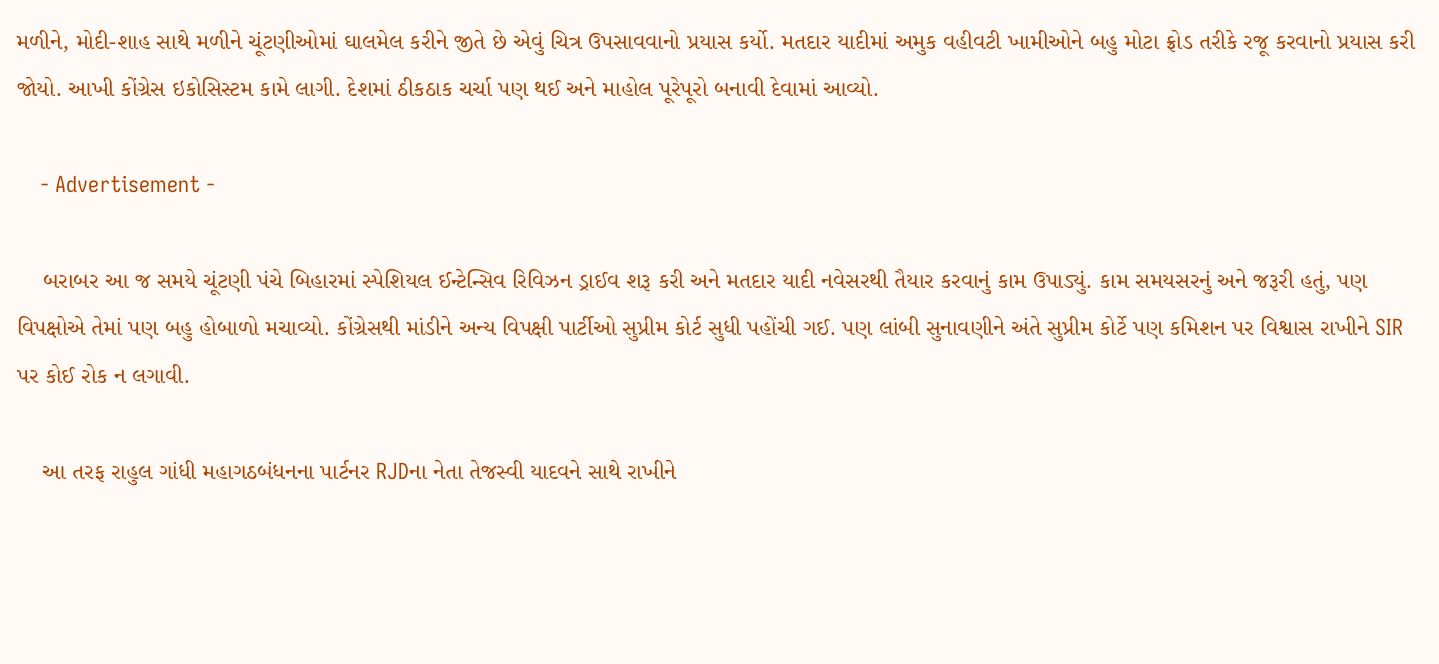મળીને, મોદી-શાહ સાથે મળીને ચૂંટણીઓમાં ઘાલમેલ કરીને જીતે છે એવું ચિત્ર ઉપસાવવાનો પ્રયાસ કર્યો. મતદાર યાદીમાં અમુક વહીવટી ખામીઓને બહુ મોટા ફ્રોડ તરીકે રજૂ કરવાનો પ્રયાસ કરી જોયો. આખી કોંગ્રેસ ઇકોસિસ્ટમ કામે લાગી. દેશમાં ઠીકઠાક ચર્ચા પણ થઈ અને માહોલ પૂરેપૂરો બનાવી દેવામાં આવ્યો.

    - Advertisement -

    બરાબર આ જ સમયે ચૂંટણી પંચે બિહારમાં સ્પેશિયલ ઈન્ટેન્સિવ રિવિઝન ડ્રાઈવ શરૂ કરી અને મતદાર યાદી નવેસરથી તૈયાર કરવાનું કામ ઉપાડ્યું. કામ સમયસરનું અને જરૂરી હતું, પણ વિપક્ષોએ તેમાં પણ બહુ હોબાળો મચાવ્યો. કોંગ્રેસથી માંડીને અન્ય વિપક્ષી પાર્ટીઓ સુપ્રીમ કોર્ટ સુધી પહોંચી ગઈ. પણ લાંબી સુનાવણીને અંતે સુપ્રીમ કોર્ટે પણ કમિશન પર વિશ્વાસ રાખીને SIR પર કોઈ રોક ન લગાવી.

    આ તરફ રાહુલ ગાંધી મહાગઠબંધનના પાર્ટનર RJDના નેતા તેજસ્વી યાદવને સાથે રાખીને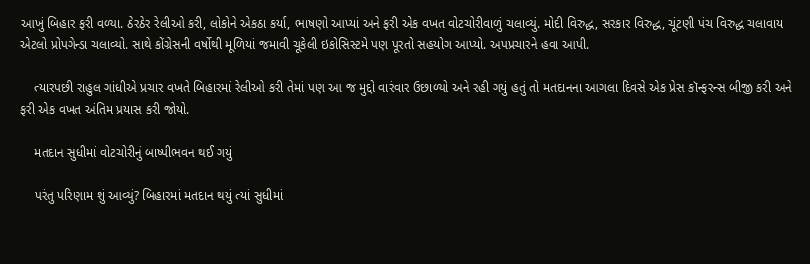આખું બિહાર ફરી વળ્યા. ઠેરઠેર રેલીઓ કરી, લોકોને એકઠા કર્યા, ભાષણો આપ્યાં અને ફરી એક વખત વોટચોરીવાળું ચલાવ્યું. મોદી વિરુદ્ધ, સરકાર વિરુદ્ધ, ચૂંટણી પંચ વિરુદ્ધ ચલાવાય એટલો પ્રોપગેન્ડા ચલાવ્યો. સાથે કોંગ્રેસની વર્ષોથી મૂળિયાં જમાવી ચૂકેલી ઇકોસિસ્ટમે પણ પૂરતો સહયોગ આપ્યો. અપપ્રચારને હવા આપી.

    ત્યારપછી રાહુલ ગાંધીએ પ્રચાર વખતે બિહારમાં રેલીઓ કરી તેમાં પણ આ જ મુદ્દો વારંવાર ઉછાળ્યો અને રહી ગયું હતું તો મતદાનના આગલા દિવસે એક પ્રેસ કૉન્ફરન્સ બીજી કરી અને ફરી એક વખત અંતિમ પ્રયાસ કરી જોયો.

    મતદાન સુધીમાં વોટચોરીનું બાષ્પીભવન થઈ ગયું

    પરંતુ પરિણામ શું આવ્યું? બિહારમાં મતદાન થયું ત્યાં સુધીમાં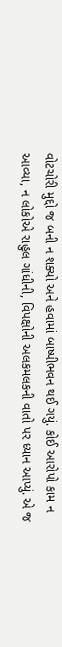વોટચોરી મુદ્દો જ બની ન શક્યો અને હવામાં બાષ્પીભવન થઈ ગયું. કોઈ આરોપો કામ ન આવ્યા, ન લોકોએ રાહુલ ગાંધીની, વિપક્ષોની અલકમલકની વાતો પર ધ્યાન આપ્યું. એ જ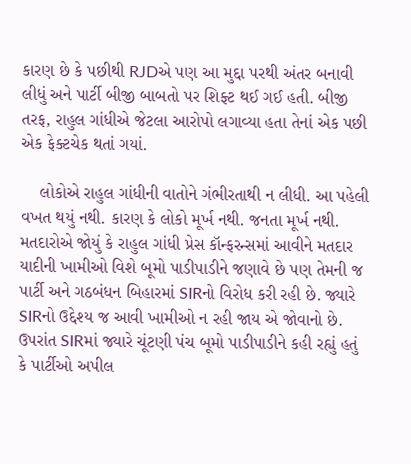કારણ છે કે પછીથી RJDએ પણ આ મુદ્દા પરથી અંતર બનાવી લીધું અને પાર્ટી બીજી બાબતો પર શિફ્ટ થઈ ગઈ હતી. બીજી તરફ, રાહુલ ગાંધીએ જેટલા આરોપો લગાવ્યા હતા તેનાં એક પછી એક ફેક્ટચેક થતાં ગયાં.

    લોકોએ રાહુલ ગાંધીની વાતોને ગંભીરતાથી ન લીધી. આ પહેલી વખત થયું નથી. કારણ કે લોકો મૂર્ખ નથી. જનતા મૂર્ખ નથી. મતદારોએ જોયું કે રાહુલ ગાંધી પ્રેસ કૉન્ફરન્સમાં આવીને મતદાર યાદીની ખામીઓ વિશે બૂમો પાડીપાડીને જણાવે છે પણ તેમની જ પાર્ટી અને ગઠબંધન બિહારમાં SIRનો વિરોધ કરી રહી છે. જ્યારે SIRનો ઉદ્દેશ્ય જ આવી ખામીઓ ન રહી જાય એ જોવાનો છે. ઉપરાંત SIRમાં જ્યારે ચૂંટણી પંચ બૂમો પાડીપાડીને કહી રહ્યું હતું કે પાર્ટીઓ અપીલ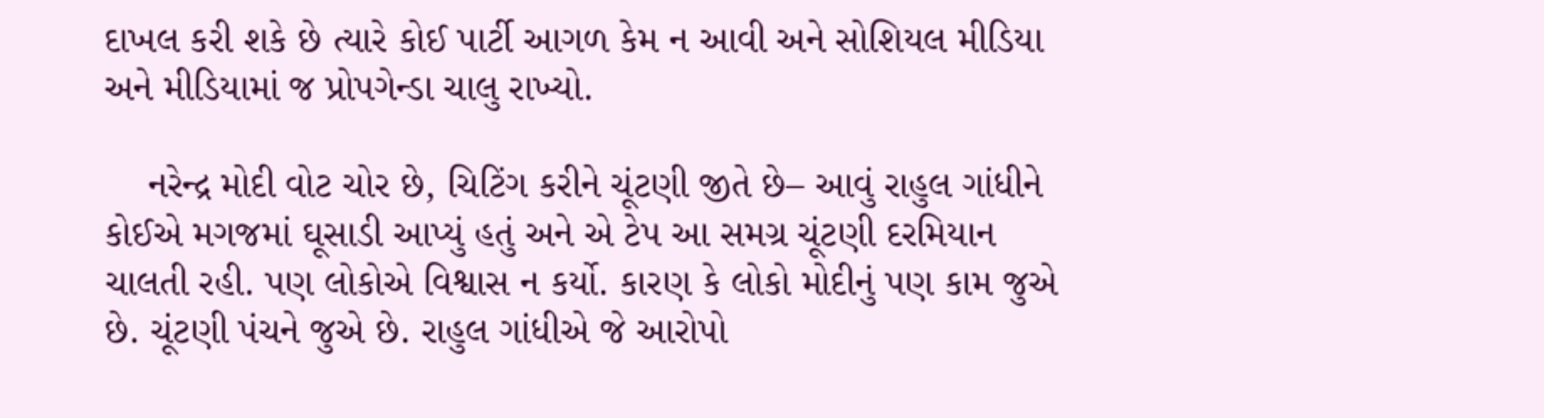દાખલ કરી શકે છે ત્યારે કોઈ પાર્ટી આગળ કેમ ન આવી અને સોશિયલ મીડિયા અને મીડિયામાં જ પ્રોપગેન્ડા ચાલુ રાખ્યો.

    નરેન્દ્ર મોદી વોટ ચોર છે, ચિટિંગ કરીને ચૂંટણી જીતે છે– આવું રાહુલ ગાંધીને કોઈએ મગજમાં ઘૂસાડી આપ્યું હતું અને એ ટેપ આ સમગ્ર ચૂંટણી દરમિયાન ચાલતી રહી. પણ લોકોએ વિશ્વાસ ન કર્યો. કારણ કે લોકો મોદીનું પણ કામ જુએ છે. ચૂંટણી પંચને જુએ છે. રાહુલ ગાંધીએ જે આરોપો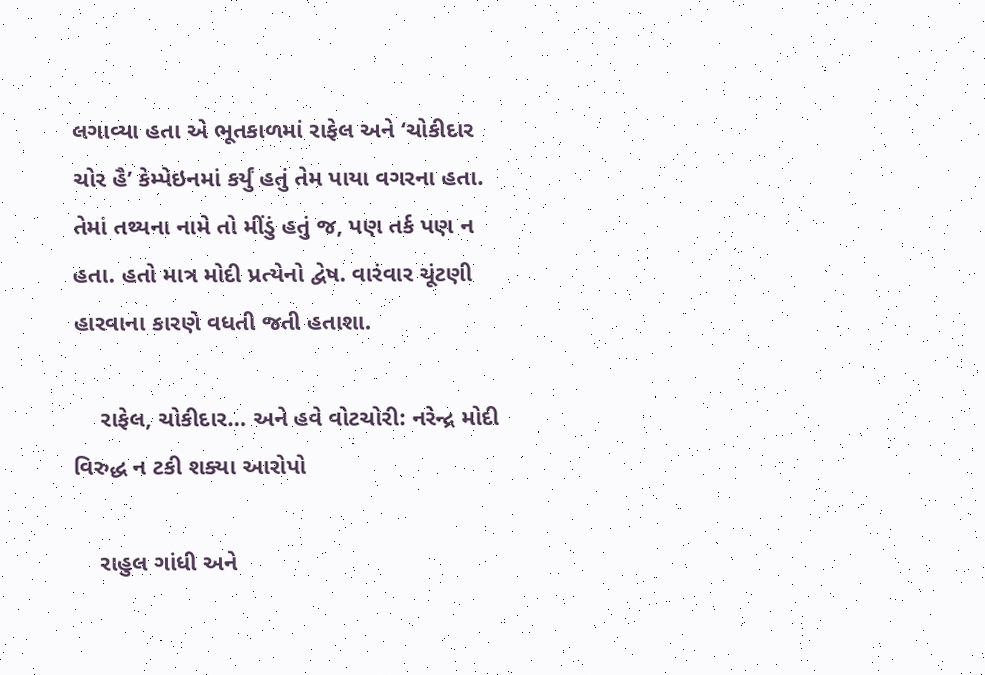લગાવ્યા હતા એ ભૂતકાળમાં રાફેલ અને ‘ચોકીદાર ચોર હૈ’ કેમ્પેઇનમાં કર્યું હતું તેમ પાયા વગરના હતા. તેમાં તથ્યના નામે તો મીંડું હતું જ, પણ તર્ક પણ ન હતા. હતો માત્ર મોદી પ્રત્યેનો દ્વેષ. વારંવાર ચૂંટણી હારવાના કારણે વધતી જતી હતાશા.

    રાફેલ, ચોકીદાર… અને હવે વોટચોરી: નરેન્દ્ર મોદી વિરુદ્ધ ન ટકી શક્યા આરોપો

    રાહુલ ગાંધી અને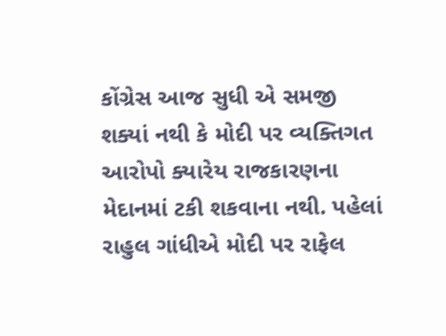કોંગ્રેસ આજ સુધી એ સમજી શક્યાં નથી કે મોદી પર વ્યક્તિગત આરોપો ક્યારેય રાજકારણના મેદાનમાં ટકી શકવાના નથી. પહેલાં રાહુલ ગાંધીએ મોદી પર રાફેલ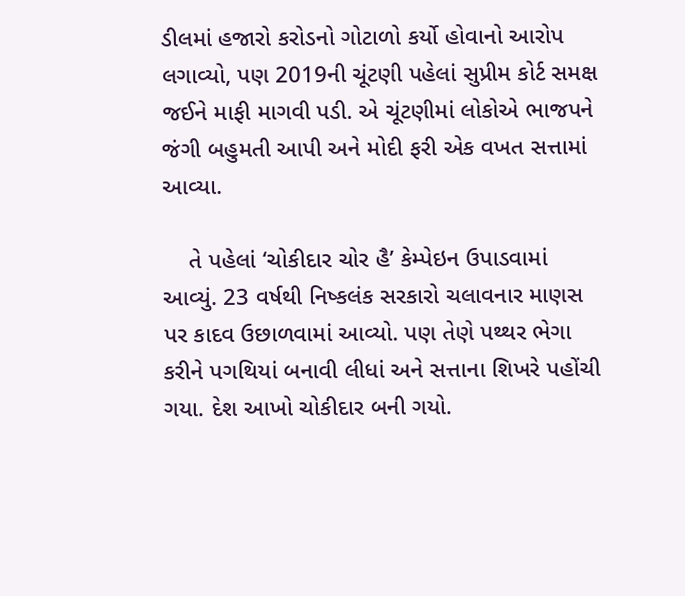ડીલમાં હજારો કરોડનો ગોટાળો કર્યો હોવાનો આરોપ લગાવ્યો, પણ 2019ની ચૂંટણી પહેલાં સુપ્રીમ કોર્ટ સમક્ષ જઈને માફી માગવી પડી. એ ચૂંટણીમાં લોકોએ ભાજપને જંગી બહુમતી આપી અને મોદી ફરી એક વખત સત્તામાં આવ્યા.

    તે પહેલાં ‘ચોકીદાર ચોર હૈ’ કેમ્પેઇન ઉપાડવામાં આવ્યું. 23 વર્ષથી નિષ્કલંક સરકારો ચલાવનાર માણસ પર કાદવ ઉછાળવામાં આવ્યો. પણ તેણે પથ્થર ભેગા કરીને પગથિયાં બનાવી લીધાં અને સત્તાના શિખરે પહોંચી ગયા. દેશ આખો ચોકીદાર બની ગયો.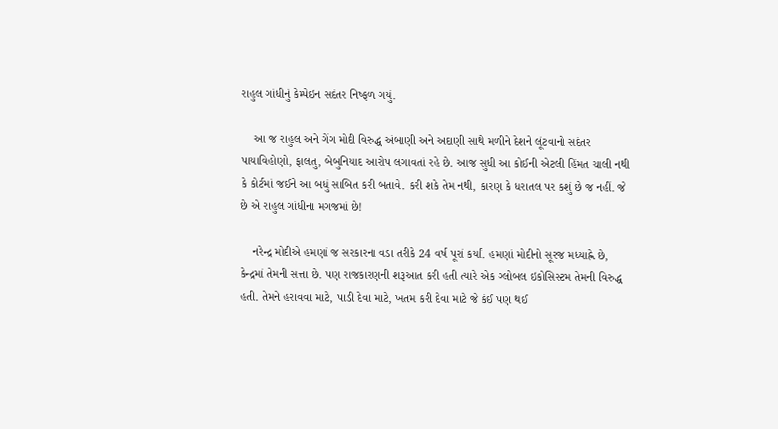રાહુલ ગાંધીનું કેમ્પેઇન સદંતર નિષ્ફળ ગયું.

    આ જ રાહુલ અને ગેંગ મોદી વિરુદ્ધ અંબાણી અને અદાણી સાથે મળીને દેશને લૂંટવાનો સદંતર પાયાવિહોણો, ફાલતુ, બેબુનિયાદ આરોપ લગાવતાં રહે છે. આજ સુધી આ કોઈની એટલી હિંમત ચાલી નથી કે કોર્ટમાં જઈને આ બધું સાબિત કરી બતાવે. કરી શકે તેમ નથી, કારણ કે ધરાતલ પર કશું છે જ નહીં. જે છે એ રાહુલ ગાંધીના મગજમાં છે!

    નરેન્દ્ર મોદીએ હમણાં જ સરકારના વડા તરીકે 24 વર્ષ પૂરાં કર્યાં. હમણાં મોદીનો સૂરજ મધ્યાહ્ને છે, કેન્દ્રમાં તેમની સત્તા છે. પણ રાજકારણની શરૂઆત કરી હતી ત્યારે એક ગ્લોબલ ઇકોસિસ્ટમ તેમની વિરુદ્ધ હતી. તેમને હરાવવા માટે, પાડી દેવા માટે, ખતમ કરી દેવા માટે જે કંઈ પણ થઈ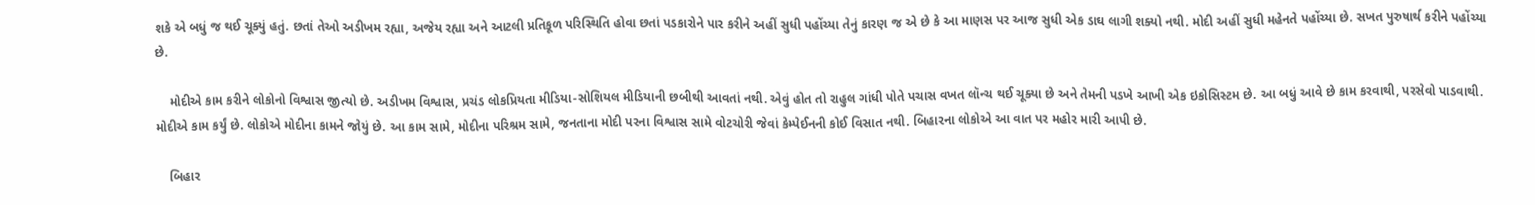શકે એ બધું જ થઈ ચૂક્યું હતું. છતાં તેઓ અડીખમ રહ્યા, અજેય રહ્યા અને આટલી પ્રતિકૂળ પરિસ્થિતિ હોવા છતાં પડકારોને પાર કરીને અહીં સુધી પહોંચ્યા તેનું કારણ જ એ છે કે આ માણસ પર આજ સુધી એક ડાઘ લાગી શક્યો નથી. મોદી અહીં સુધી મહેનતે પહોંચ્યા છે. સખત પુરુષાર્થ કરીને પહોંચ્યા છે.

    મોદીએ કામ કરીને લોકોનો વિશ્વાસ જીત્યો છે. અડીખમ વિશ્વાસ, પ્રચંડ લોકપ્રિયતા મીડિયા-સોશિયલ મીડિયાની છબીથી આવતાં નથી. એવું હોત તો રાહુલ ગાંધી પોતે પચાસ વખત લૉન્ચ થઈ ચૂક્યા છે અને તેમની પડખે આખી એક ઇકોસિસ્ટમ છે. આ બધું આવે છે કામ કરવાથી, પરસેવો પાડવાથી. મોદીએ કામ કર્યું છે. લોકોએ મોદીના કામને જોયું છે. આ કામ સામે, મોદીના પરિશ્રમ સામે, જનતાના મોદી પરના વિશ્વાસ સામે વોટચોરી જેવાં કેમ્પેઈનની કોઈ વિસાત નથી. બિહારના લોકોએ આ વાત પર મહોર મારી આપી છે.

    બિહાર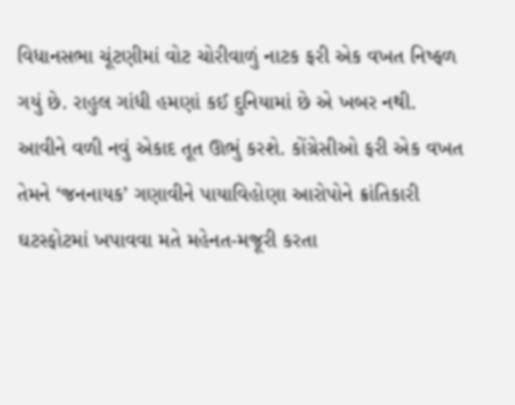વિધાનસભા ચૂંટણીમાં વોટ ચોરીવાળું નાટક ફરી એક વખત નિષ્ફળ ગયું છે. રાહુલ ગાંધી હમણાં કઈ દુનિયામાં છે એ ખબર નથી. આવીને વળી નવું એકાદ તૂત ઊભું કરશે. કોંગ્રેસીઓ ફરી એક વખત તેમને ‘જનનાયક’ ગણાવીને પાયાવિહોણા આરોપોને ક્રાંતિકારી ઘટસ્ફોટમાં ખપાવવા મતે મહેનત-મજૂરી કરતા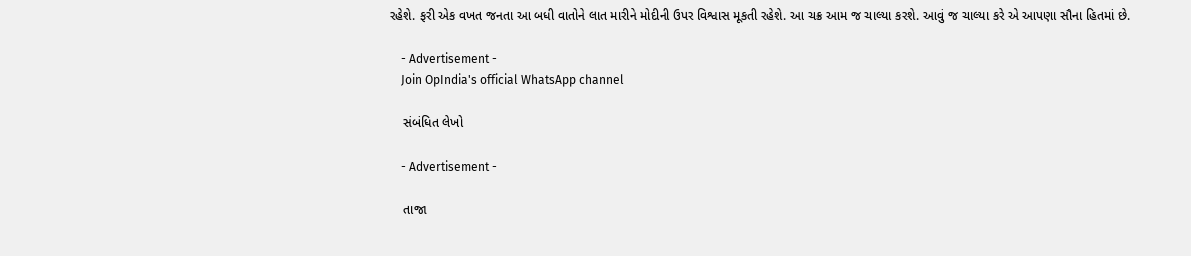રહેશે. ફરી એક વખત જનતા આ બધી વાતોને લાત મારીને મોદીની ઉપર વિશ્વાસ મૂકતી રહેશે. આ ચક્ર આમ જ ચાલ્યા કરશે. આવું જ ચાલ્યા કરે એ આપણા સૌના હિતમાં છે.

    - Advertisement -
    Join OpIndia's official WhatsApp channel

    સંબંધિત લેખો

    - Advertisement -

    તાજા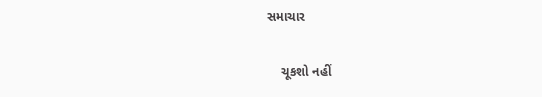સમાચાર

    ચૂકશો નહીં